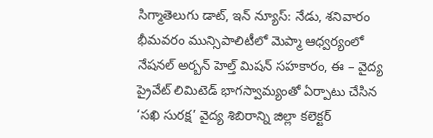సిగ్మాతెలుగు డాట్, ఇన్ న్యూస్: నేడు, శనివారం భీమవరం మున్సిపాలిటీలో మెప్మా ఆధ్వర్యంలో నేషనల్ అర్బన్ హెల్త్ మిషన్ సహకారం, ఈ – వైద్య ప్రైవేట్ లిమిటెడ్ భాగస్వామ్యంతో ఏర్పాటు చేసిన ‘సఖి సురక్ష’ వైద్య శిబిరాన్ని జిల్లా కలెక్టర్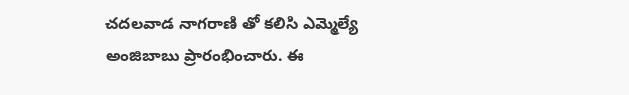చదలవాడ నాగరాణి తో కలిసి ఎమ్మెల్యే అంజిబాబు ప్రారంభించారు. ఈ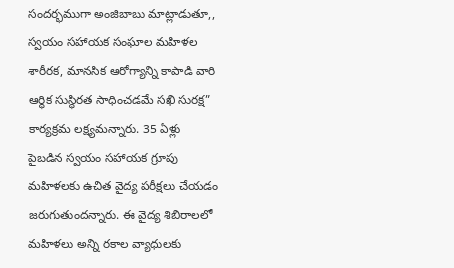సందర్భముగా అంజిబాబు మాట్లాడుతూ,, స్వయం సహాయక సంఘాల మహిళల శారీరక, మానసిక ఆరోగ్యాన్ని కాపాడి వారి ఆర్థిక సుస్థిరత సాధించడమే సఖి సురక్ష” కార్యక్రమ లక్ష్యమన్నారు. 35 ఏళ్లు పైబడిన స్వయం సహాయక గ్రూపు మహిళలకు ఉచిత వైద్య పరీక్షలు చేయడం జరుగుతుందన్నారు. ఈ వైద్య శిబిరాలలో మహిళలు అన్ని రకాల వ్యాధులకు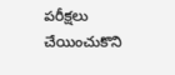పరీక్షలు చేయించుకొని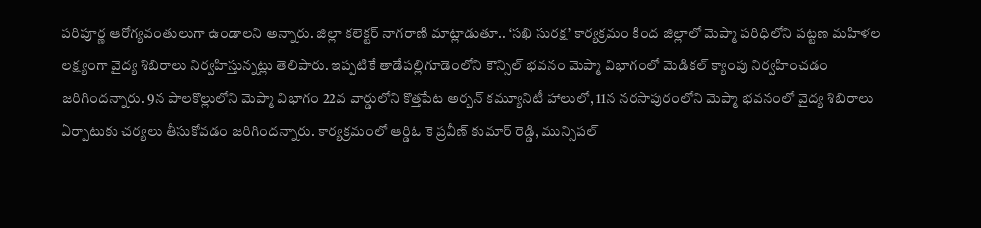పరిపూర్ణ ఆరోగ్యవంతులుగా ఉండాలని అన్నారు. జిల్లా కలెక్టర్ నాగరాణి మాట్లాడుతూ.. ‘సఖి సురక్ష’ కార్యక్రమం కింద జిల్లాలో మెప్మా పరిధిలోని పట్టణ మహిళల లక్ష్యంగా వైద్య శిబిరాలు నిర్వహిస్తున్నట్లు తెలిపారు. ఇప్పటికే తాడేపల్లిగూడెంలోని కౌన్సిల్ భవనం మెప్మా విభాగంలో మెడికల్ క్యాంపు నిర్వహించడం జరిగిందన్నారు. 9న పాలకొల్లులోని మెప్మా విభాగం 22వ వార్డులోని కొత్తపేట అర్బన్ కమ్యూనిటీ హాలులో, 11న నరసాపురంలోని మెప్మా భవనంలో వైద్య శిబిరాలు ఏర్పాటుకు చర్యలు తీసుకోవడం జరిగిందన్నారు. కార్యక్రమంలో ఆర్డిఓ కె ప్రవీణ్ కుమార్ రెడ్డి, మున్సిపల్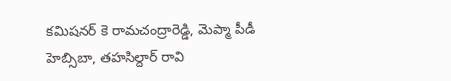కమిషనర్ కె రామచంద్రారెడ్డి, మెప్మా పీడీ హెబ్సిబా, తహసిల్దార్ రావి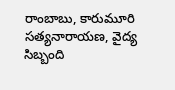రాంబాబు, కారుమూరి సత్యనారాయణ, వైద్య సిబ్బంది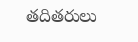తదితరులు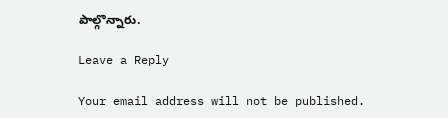పాల్గొన్నారు.

Leave a Reply

Your email address will not be published.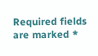Required fields are marked *